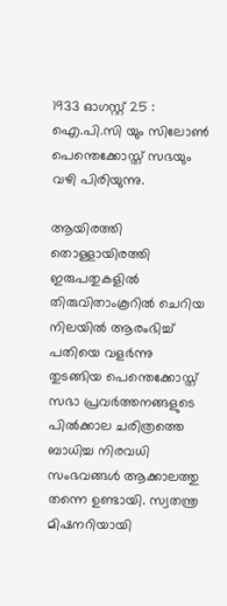1933 ഓഗസ്റ്റ് 25 : ഐ.പി.സി യും സിലോൺ പെന്തെക്കോസ്ത് സഭയും വഴി പിരിയുന്നു.

ആയിരത്തി തൊള്ളായിരത്തി ഇരുപതുകളിൽ തിരുവിതാംകൂറിൽ ചെറിയ നിലയിൽ ആരംഭിച്ച് പതിയെ വളർന്നു തുടങ്ങിയ പെന്തെക്കോസ്ത് സഭാ പ്രവർത്തനങ്ങളുടെ പിൽക്കാല ചരിത്രത്തെ ബാധിച്ച നിരവധി സംഭവങ്ങൾ ആക്കാലത്തു തന്നെ ഉണ്ടായി. സ്വതന്ത്ര മിഷനറിയായി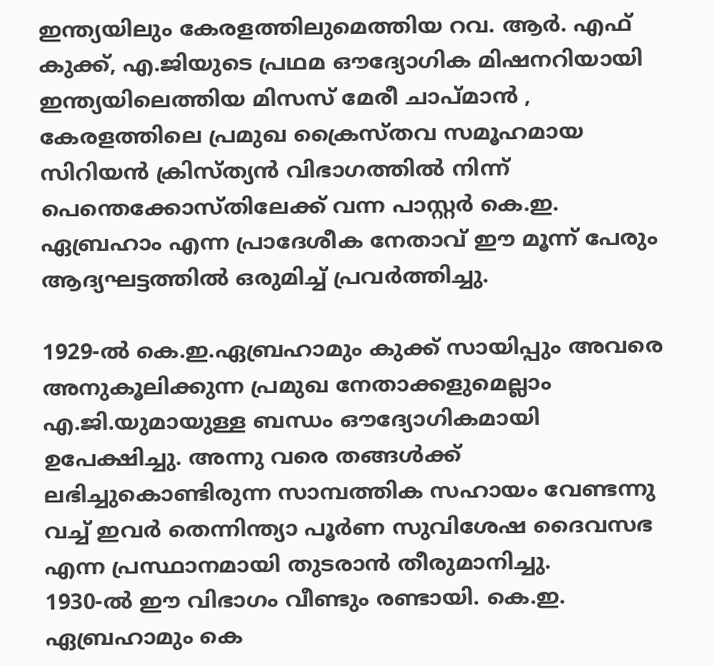ഇന്ത്യയിലും കേരളത്തിലുമെത്തിയ റവ. ആർ. എഫ് കുക്ക്, എ.ജിയുടെ പ്രഥമ ഔദ്യോഗിക മിഷനറിയായി ഇന്ത്യയിലെത്തിയ മിസസ് മേരീ ചാപ്മാൻ , കേരളത്തിലെ പ്രമുഖ ക്രൈസ്തവ സമൂഹമായ സിറിയൻ ക്രിസ്ത്യൻ വിഭാഗത്തിൽ നിന്ന് പെന്തെക്കോസ്തിലേക്ക് വന്ന പാസ്റ്റർ കെ.ഇ. ഏബ്രഹാം എന്ന പ്രാദേശീക നേതാവ് ഈ മൂന്ന് പേരും ആദ്യഘട്ടത്തിൽ ഒരുമിച്ച് പ്രവർത്തിച്ചു.

1929-ൽ കെ.ഇ.ഏബ്രഹാമും കുക്ക് സായിപ്പും അവരെ അനുകൂലിക്കുന്ന പ്രമുഖ നേതാക്കളുമെല്ലാം എ.ജി.യുമായുള്ള ബന്ധം ഔദ്യോഗികമായി ഉപേക്ഷിച്ചു. അന്നു വരെ തങ്ങൾക്ക് ലഭിച്ചുകൊണ്ടിരുന്ന സാമ്പത്തിക സഹായം വേണ്ടന്നു വച്ച് ഇവർ തെന്നിന്ത്യാ പൂർണ സുവിശേഷ ദൈവസഭ എന്ന പ്രസ്ഥാനമായി തുടരാൻ തീരുമാനിച്ചു.
1930-ൽ ഈ വിഭാഗം വീണ്ടും രണ്ടായി. കെ.ഇ. ഏബ്രഹാമും കെ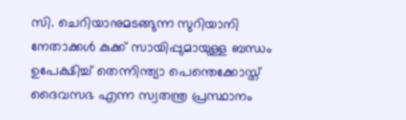സി. ചെറിയാനുമടങ്ങുന്ന സുറിയാനി നേതാക്കൾ കുക്ക് സായിപ്പുമായുള്ള ബന്ധം ഉപേക്ഷിച്ച് തെന്നിന്ത്യാ പെന്തെക്കോസ്ത് ദൈവസഭ എന്ന സ്വതന്ത്ര പ്രസ്ഥാനം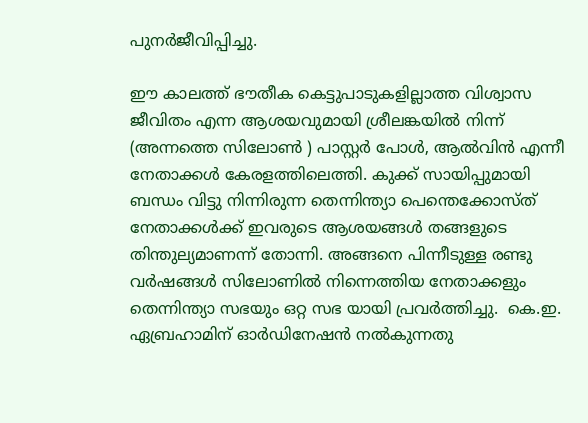പുനർജീവിപ്പിച്ചു.

ഈ കാലത്ത് ഭൗതീക കെട്ടുപാടുകളില്ലാത്ത വിശ്വാസ ജീവിതം എന്ന ആശയവുമായി ശ്രീലങ്കയിൽ നിന്ന് (അന്നത്തെ സിലോൺ ) പാസ്റ്റർ പോൾ, ആൽവിൻ എന്നീ നേതാക്കൾ കേരളത്തിലെത്തി. കുക്ക് സായിപ്പുമായി ബന്ധം വിട്ടു നിന്നിരുന്ന തെന്നിന്ത്യാ പെന്തെക്കോസ്ത് നേതാക്കൾക്ക് ഇവരുടെ ആശയങ്ങൾ തങ്ങളുടെ തിന്തുല്യമാണന്ന് തോന്നി. അങ്ങനെ പിന്നീടുള്ള രണ്ടു വർഷങ്ങൾ സിലോണിൽ നിന്നെത്തിയ നേതാക്കളും തെന്നിന്ത്യാ സഭയും ഒറ്റ സഭ യായി പ്രവർത്തിച്ചു.  കെ.ഇ. ഏബ്രഹാമിന് ഓർഡിനേഷൻ നൽകുന്നതു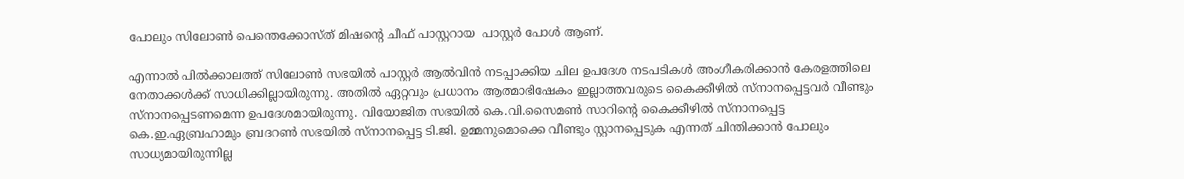പോലും സിലോൺ പെന്തെക്കോസ്ത് മിഷൻ്റെ ചീഫ് പാസ്റ്ററായ  പാസ്റ്റർ പോൾ ആണ്.

എന്നാൽ പിൽക്കാലത്ത് സിലോൺ സഭയിൽ പാസ്റ്റർ ആൽവിൻ നടപ്പാക്കിയ ചില ഉപദേശ നടപടികൾ അംഗീകരിക്കാൻ കേരളത്തിലെ നേതാക്കൾക്ക് സാധിക്കില്ലായിരുന്നു. അതിൽ ഏറ്റവും പ്രധാനം ആത്മാഭിഷേകം ഇല്ലാത്തവരുടെ കൈക്കീഴിൽ സ്നാനപ്പെട്ടവർ വീണ്ടും സ്നാനപ്പെടണമെന്ന ഉപദേശമായിരുന്നു. വിയോജിത സഭയിൽ കെ.വി.സൈമൺ സാറിൻ്റെ കൈക്കീഴിൽ സ്നാനപ്പെട്ട കെ.ഇ.ഏബ്രഹാമും ബ്രദറൺ സഭയിൽ സ്നാനപ്പെട്ട ടി.ജി. ഉമ്മനുമൊക്കെ വീണ്ടും സ്റ്റാനപ്പെടുക എന്നത് ചിന്തിക്കാൻ പോലും സാധ്യമായിരുന്നില്ല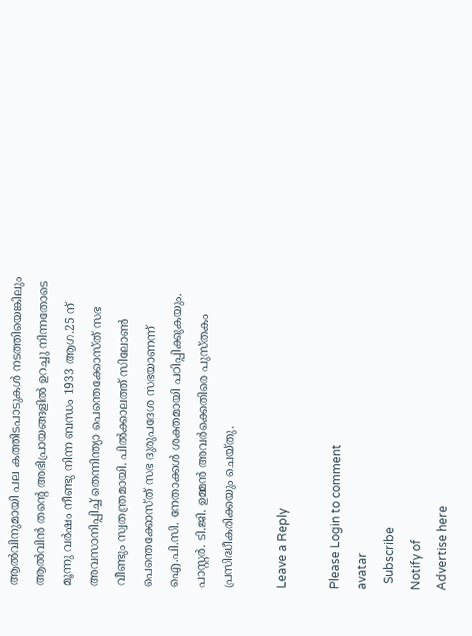ആൽവിനുമായി പല കത്തിടപാടുകൾ നടത്തിയെങ്കിലും ആൽവിൻ തൻ്റെ അഭിപ്രായങ്ങളിൽ ഉറച്ചു നിന്നതോടെ മൂന്നു വർഷം നീണ്ടു നിന്ന ബന്ധം 1933 ആഗ.25 ന് അവസാനിപ്പിച്ച് തെന്നിന്ത്യാ പെന്തെക്കോസ്ത് സഭ വീണ്ടും സ്വതന്ത്രമായി. പിൽക്കാലത്ത് സിലോൺ പെന്തെക്കോസ്ത് സഭ ദുരുപദേശ സഭയാണന്ന് ഐ.പി.സി. നേതാക്കൾ ശക്തമായി പഠിപ്പിക്കുകയും. പാസ്റ്റർ. ടി.ജി. ഉമ്മൻ അവർക്കെതിരെ പുസ്തകം പ്രസിദ്ധീകരിക്കയും ചെയ്തു.

Leave a Reply

Please Login to comment
avatar
  Subscribe
Notify of
Advertise here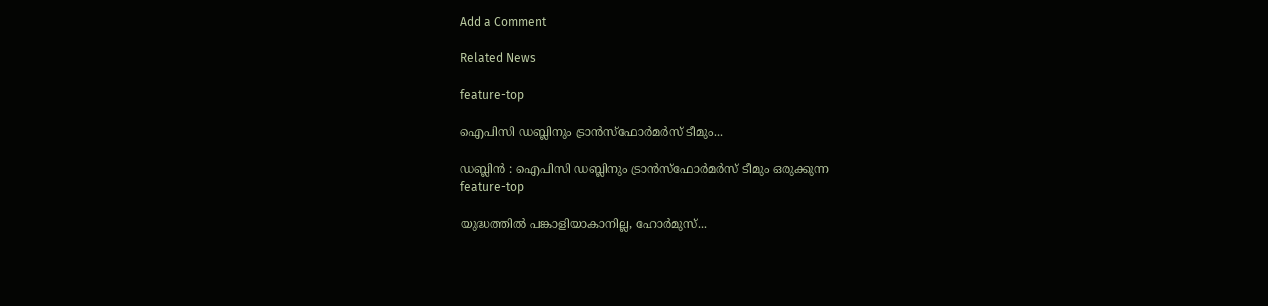Add a Comment

Related News

feature-top

ഐപിസി ഡബ്ലിനും ട്രാൻസ്ഫോർമർസ് ടീമും...

ഡബ്ലിൻ : ഐപിസി ഡബ്ലിനും ട്രാൻസ്ഫോർമർസ് ടീമും ഒരുക്കുന്ന
feature-top

യുദ്ധത്തിൽ പങ്കാളിയാകാനില്ല, ഹോർമുസ്...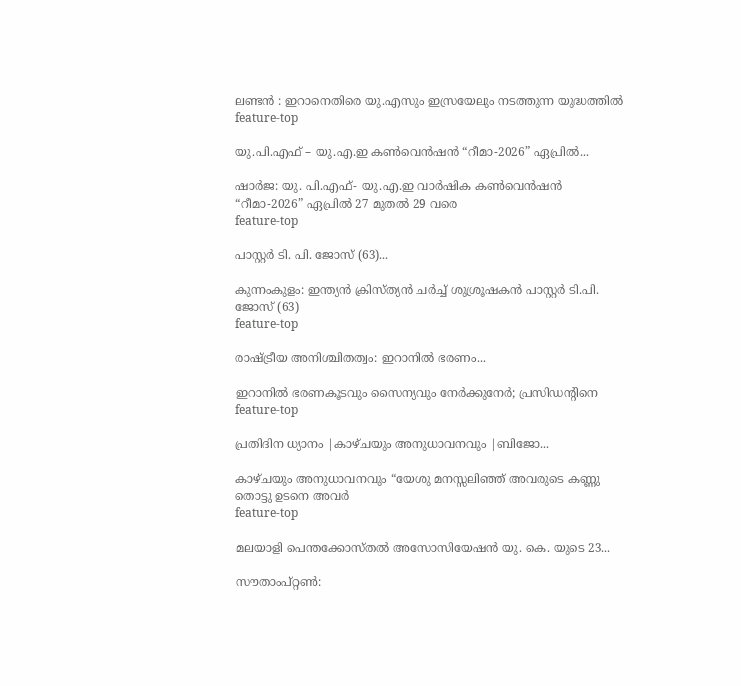ലണ്ടൻ : ഇറാനെതിരെ യു.എസും ഇസ്രയേലും നടത്തുന്ന യുദ്ധത്തിൽ
feature-top

യു.പി.എഫ് – യു.എ.ഇ കൺവെൻഷൻ “റീമാ-2026” ഏപ്രിൽ...

ഷാർജ: യു. പി.എഫ്- യു.എ.ഇ വാർഷിക കൺവെൻഷൻ “റീമാ-2026” ഏപ്രിൽ 27 മുതൽ 29 വരെ
feature-top

പാസ്റ്റർ ടി. പി. ജോസ് (63)...

കുന്നംകുളം: ഇന്ത്യൻ ക്രിസ്ത്യൻ ചർച്ച് ശുശ്രൂഷകൻ പാസ്റ്റർ ടി.പി. ജോസ് (63)
feature-top

രാഷ്ട്രീയ അനിശ്ചിതത്വം: ഇറാനിൽ ഭരണം...

ഇറാനിൽ ഭരണകൂടവും സൈന്യവും നേർക്കുനേർ; പ്രസിഡന്‍റിനെ
feature-top

പ്രതിദിന ധ്യാനം |കാഴ്ചയും അനുധാവനവും |ബിജോ...

കാഴ്ചയും അനുധാവനവും “യേശു മനസ്സലിഞ്ഞ് അവരുടെ കണ്ണു തൊട്ടു ഉടനെ അവർ
feature-top

മലയാളി പെന്തക്കോസ്തൽ അസോസിയേഷൻ യു. കെ. യുടെ 23...

സൗതാംപ്റ്റൺ: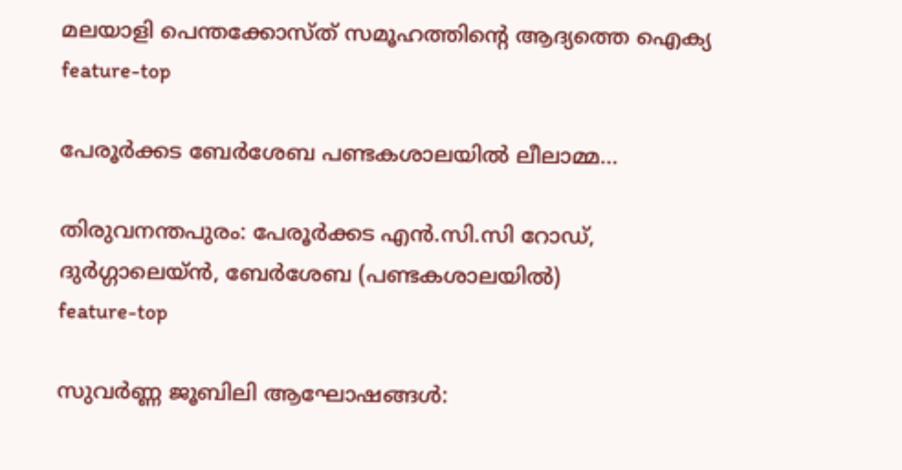മലയാളി പെന്തക്കോസ്ത് സമൂഹത്തിന്റെ ആദ്യത്തെ ഐക്യ
feature-top

പേരൂർക്കട ബേർശേബ പണ്ടകശാലയിൽ ലീലാമ്മ...

തിരുവനന്തപുരം: പേരൂർക്കട എൻ.സി.സി റോഡ്, ദുർഗ്ഗാലെയ്ൻ, ബേർശേബ (പണ്ടകശാലയിൽ)
feature-top

സുവർണ്ണ ജൂബിലി ആഘോഷങ്ങൾ: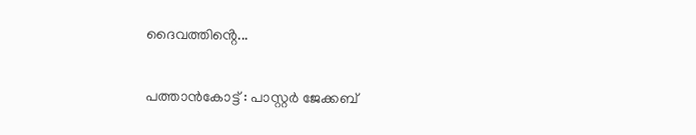ദൈവത്തിൻ്റെ...

പത്താൻകോട്ട് : പാസ്റ്റർ ജേക്കബ്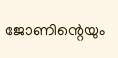ജോണിന്റെയും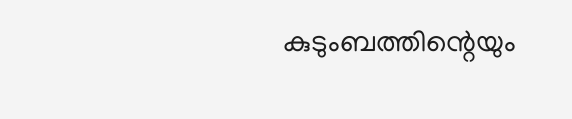കുടുംബത്തിന്റെയും